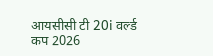आयसीसी टी 20i वर्ल्ड कप 2026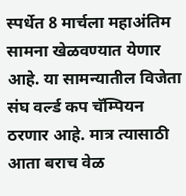स्पर्धेत 8 मार्चला महाअंतिम सामना खेळवण्यात येणार आहे. या सामन्यातील विजेता संघ वर्ल्ड कप चॅम्पियन ठरणार आहे. मात्र त्यासाठी आता बराच वेळ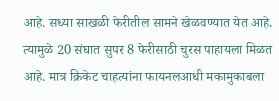आहे. सध्या साखळी फेरीतील सामने खेळवण्यात येत आहे. त्यामुळे 20 संघात सुपर 8 फेरीसाठी चुरस पाहायला मिळत आहे. मात्र क्रिकेट चाहत्यांना फायनलआधी मकामुकाबला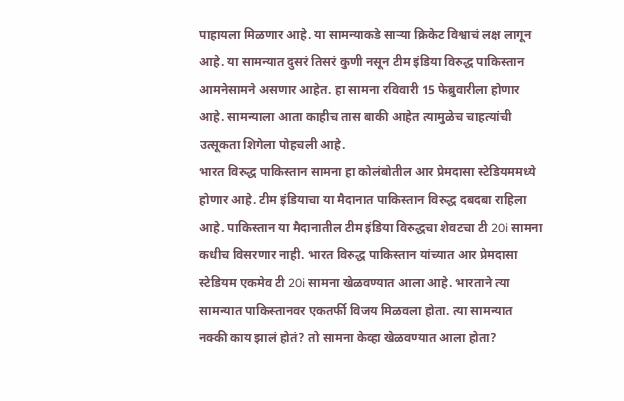पाहायला मिळणार आहे. या सामन्याकडे साऱ्या क्रिकेट विश्वाचं लक्ष लागून आहे. या सामन्यात दुसरं तिसरं कुणी नसून टीम इंडिया विरुद्ध पाकिस्तान आमनेसामने असणार आहेत. हा सामना रविवारी 15 फेब्रुवारीला होणार आहे. सामन्याला आता काहीच तास बाकी आहेत त्यामुळेच चाहत्यांची उत्सूकता शिगेला पोहचली आहे.
भारत विरुद्ध पाकिस्तान सामना हा कोलंबोतील आर प्रेमदासा स्टेडियममध्ये होणार आहे. टीम इंडियाचा या मैदानात पाकिस्तान विरुद्ध दबदबा राहिला आहे. पाकिस्तान या मैदानातील टीम इंडिया विरुद्धचा शेवटचा टी 20i सामना कधीच विसरणार नाही. भारत विरुद्ध पाकिस्तान यांच्यात आर प्रेमदासा स्टेडियम एकमेव टी 20i सामना खेळवण्यात आला आहे. भारताने त्या सामन्यात पाकिस्तानवर एकतर्फी विजय मिळवला होता. त्या सामन्यात नक्की काय झालं होतं? तो सामना केव्हा खेळवण्यात आला होता?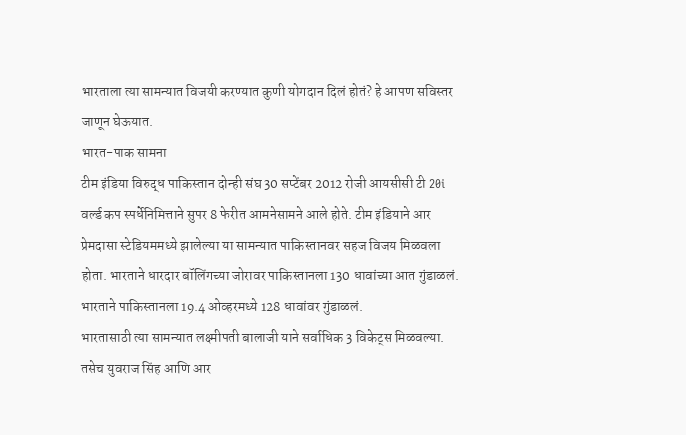भारताला त्या सामन्यात विजयी करण्यात कुणी योगदान दिलं होतं? हे आपण सविस्तर जाणून घेऊयात.
भारत-पाक सामना
टीम इंडिया विरुद्ध पाकिस्तान दोन्ही संघ 30 सप्टेंबर 2012 रोजी आयसीसी टी 20i वर्ल्ड कप स्पर्धेनिमित्ताने सुपर 8 फेरीत आमनेसामने आले होते. टीम इंडियाने आर प्रेमदासा स्टेडियममध्ये झालेल्या या सामन्यात पाकिस्तानवर सहज विजय मिळवला होता. भारताने धारदार बॉलिंगच्या जोरावर पाकिस्तानला 130 धावांच्या आत गुंडाळलं. भारताने पाकिस्तानला 19.4 ओव्हरमध्ये 128 धावांवर गुंडाळलं.
भारतासाठी त्या सामन्यात लक्ष्मीपती बालाजी याने सर्वाधिक 3 विकेट्स मिळवल्या. तसेच युवराज सिंह आणि आर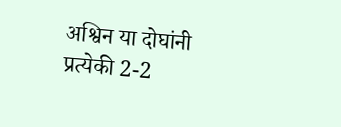अश्विन या दोघांनी प्रत्येकी 2-2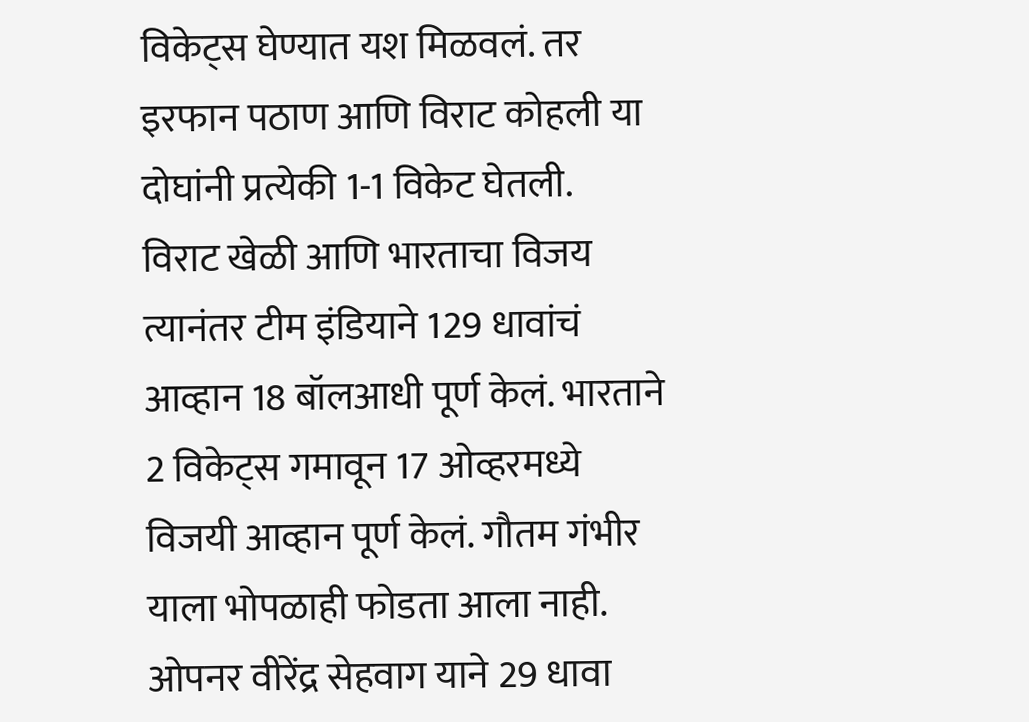विकेट्स घेण्यात यश मिळवलं. तर इरफान पठाण आणि विराट कोहली या दोघांनी प्रत्येकी 1-1 विकेट घेतली.
विराट खेळी आणि भारताचा विजय
त्यानंतर टीम इंडियाने 129 धावांचं आव्हान 18 बॉलआधी पूर्ण केलं. भारताने 2 विकेट्स गमावून 17 ओव्हरमध्ये विजयी आव्हान पूर्ण केलं. गौतम गंभीर याला भोपळाही फोडता आला नाही. ओपनर वीरेंद्र सेहवाग याने 29 धावा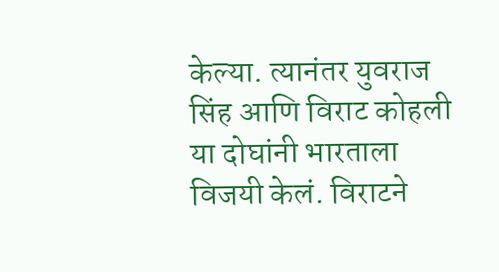केल्या. त्यानंतर युवराज सिंह आणि विराट कोहली या दोघांनी भारताला विजयी केलं. विराटने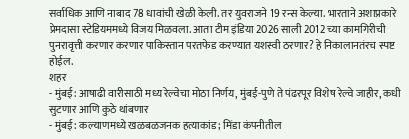सर्वाधिक आणि नाबाद 78 धावांची खेळी केली. तर युवराजने 19 रन्स केल्या. भारताने अशाप्रकारे प्रेमदासा स्टेडियममध्ये विजय मिळवला. आता टीम इंडिया 2026 साली 2012 च्या कामगिरीची पुनरावृत्ती करणार करणार पाकिस्तान परतफेड करण्यात यशस्वी ठरणार? हे निकालानतंरच स्पष्ट होईल.
शहर
- मुंबई: आषाढी वारीसाठी मध्य रेल्वेचा मोठा निर्णय, मुंबई-पुणे ते पंढरपूर विशेष रेल्वे जाहीर, कधी सुटणार आणि कुठे थांबणार
- मुंबई: कल्याणमध्ये खळबळजनक हत्याकांड; मिंडा कंपनीतील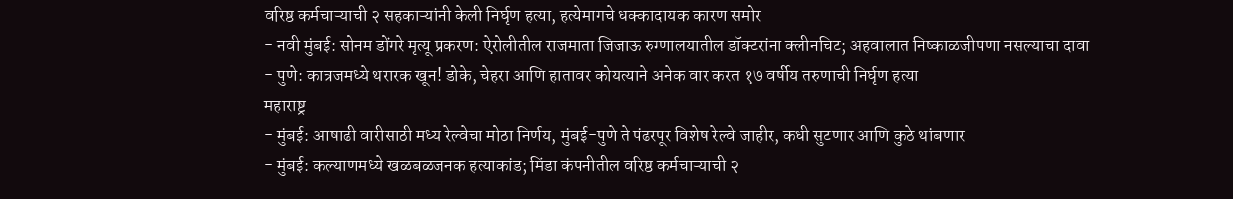वरिष्ठ कर्मचाऱ्याची २ सहकाऱ्यांनी केली निर्घृण हत्या, हत्येमागचे धक्कादायक कारण समोर
- नवी मुंबई: सोनम डोंगरे मृत्यू प्रकरण: ऐरोलीतील राजमाता जिजाऊ रुग्णालयातील डॉक्टरांना क्लीनचिट; अहवालात निष्काळजीपणा नसल्याचा दावा
- पुणे: कात्रजमध्ये थरारक खून! डोके, चेहरा आणि हातावर कोयत्याने अनेक वार करत १७ वर्षीय तरुणाची निर्घृण हत्या
महाराष्ट्र
- मुंबई: आषाढी वारीसाठी मध्य रेल्वेचा मोठा निर्णय, मुंबई-पुणे ते पंढरपूर विशेष रेल्वे जाहीर, कधी सुटणार आणि कुठे थांबणार
- मुंबई: कल्याणमध्ये खळबळजनक हत्याकांड; मिंडा कंपनीतील वरिष्ठ कर्मचाऱ्याची २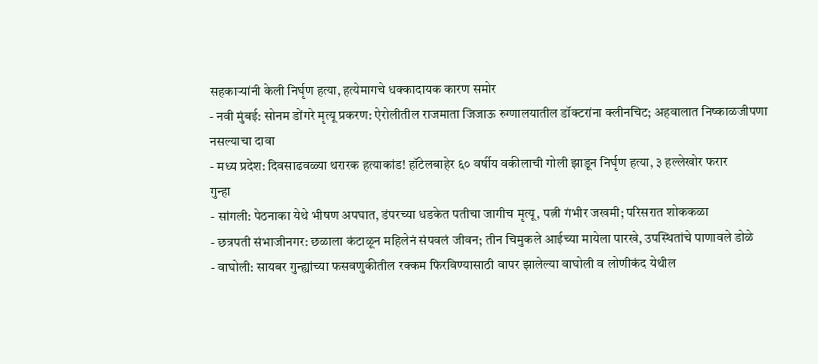सहकाऱ्यांनी केली निर्घृण हत्या, हत्येमागचे धक्कादायक कारण समोर
- नवी मुंबई: सोनम डोंगरे मृत्यू प्रकरण: ऐरोलीतील राजमाता जिजाऊ रुग्णालयातील डॉक्टरांना क्लीनचिट; अहवालात निष्काळजीपणा नसल्याचा दावा
- मध्य प्रदेश: दिवसाढवळ्या थरारक हत्याकांड! हॉटेलबाहेर ६० वर्षीय वकीलाची गोली झाडून निर्घृण हत्या, ३ हल्लेखोर फरार
गुन्हा
- सांगली: पेठनाका येथे भीषण अपघात, डंपरच्या धडकेत पतीचा जागीच मृत्यू, पत्नी गंभीर जखमी; परिसरात शोककळा
- छत्रपती संभाजीनगर: छळाला कंटाळून महिलेनं संपवलं जीवन; तीन चिमुकले आईच्या मायेला पारखे, उपस्थितांचे पाणावले डोळे
- वाघोली: सायबर गुन्ह्यांच्या फसवणुकीतील रक्कम फिरविण्यासाठी वापर झालेल्या वाघोली व लोणीकंद येथील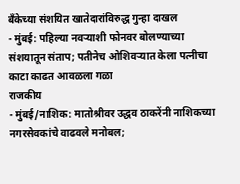बँकेच्या संशयित खातेदारांविरुद्ध गुन्हा दाखल
- मुंबई: पहिल्या नवऱ्याशी फोनवर बोलण्याच्या संशयातून संताप; पतीनेच ओशिवऱ्यात केला पत्नीचा काटा काढत आवळला गळा
राजकीय
- मुंबई/नाशिक: मातोश्रीवर उद्धव ठाकरेंनी नाशिकच्या नगरसेवकांचे वाढवले मनोबल;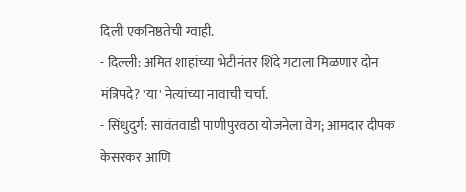दिली एकनिष्ठतेची ग्वाही.
- दिल्ली: अमित शाहांच्या भेटीनंतर शिंदे गटाला मिळणार दोन मंत्रिपदे? 'या' नेत्यांच्या नावाची चर्चा.
- सिंधुदुर्ग: सावंतवाडी पाणीपुरवठा योजनेला वेग; आमदार दीपक केसरकर आणि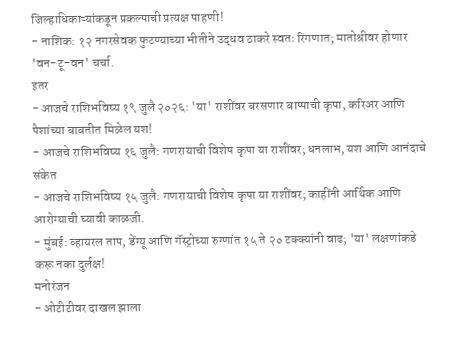जिल्हाधिकाऱ्यांकडून प्रकल्पाची प्रत्यक्ष पाहणी!
- नाशिक: १२ नगरसेवक फुटण्याच्या भीतीने उद्धव ठाकरे स्वतः रिंगणात; मातोश्रीवर होणार 'वन-टू-वन' चर्चा.
इतर
- आजचे राशिभविष्य १९ जुलै २०२६: 'या' राशींवर बरसणार बाप्पाची कृपा, करिअर आणि पैशांच्या बाबतीत मिळेल यश!
- आजचे राशिभविष्य १६ जुलै: गणरायाची विशेष कृपा या राशींवर; धनलाभ, यश आणि आनंदाचे संकेत
- आजचे राशिभविष्य १५ जुलै: गणरायाची विशेष कृपा या राशींवर; काहींनी आर्थिक आणि आरोग्याची घ्यावी काळजी.
- मुंबई: व्हायरल ताप, डेंग्यू आणि गॅस्ट्रोच्या रुग्णांत १५ ते २० टक्क्यांनी वाढ; 'या' लक्षणांकडे करू नका दुर्लक्ष!
मनोरंजन
- ओटीटीवर दाखल झाला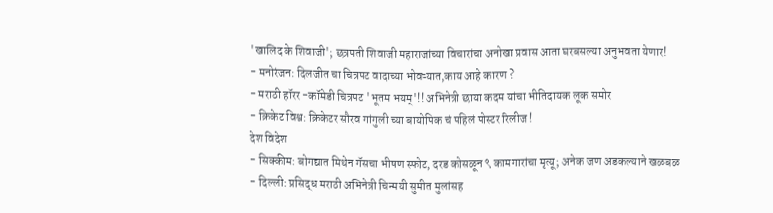'खालिद के शिवाजी'; छत्रपती शिवाजी महाराजांच्या विचारांचा अनोखा प्रवास आता घरबसल्या अनुभवता येणार!
- मनोरंजन: दिलजीत चा चित्रपट वादाच्या भोवऱ्यात,काय आहे कारण ?
- मराठी हॉरर -कॉमेडी चित्रपट 'भूतम भयम्'!! अभिनेत्री छाया कदम यांचा भीतिदायक लूक समोर
- क्रिकेट विश्व: क्रिकेटर सौरव गांगुली च्या बायोपिक चं पहिलं पोस्टर रिलीज !
देश विदेश
- सिक्कीम: बोगद्यात मिथेन गॅसचा भीषण स्फोट, दरड कोसळून ९ कामगारांचा मृत्यू; अनेक जण अडकल्याने खळबळ
- दिल्ली: प्रसिद्ध मराठी अभिनेत्री चिन्मयी सुमीत मुलांसह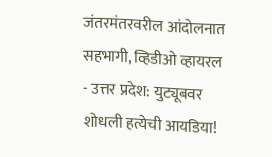जंतरमंतरवरील आंदोलनात सहभागी, व्हिडीओ व्हायरल
- उत्तर प्रदेश: युट्यूबवर शोधली हत्येची आयडिया!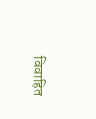विवाहित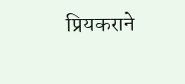प्रियकराने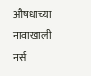औषधाच्या नावाखाली नर्स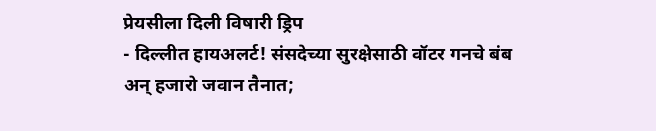प्रेयसीला दिली विषारी ड्रिप
- दिल्लीत हायअलर्ट! संसदेच्या सुरक्षेसाठी वॉटर गनचे बंब अन् हजारो जवान तैनात;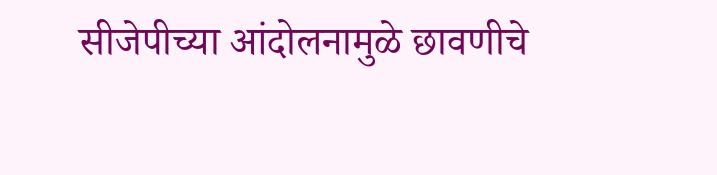सीजेपीच्या आंदोलनामुळे छावणीचे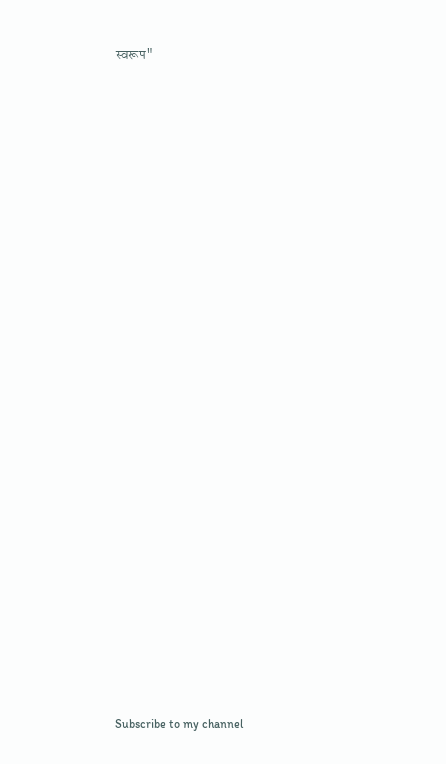स्वरूप"
























Subscribe to my channel